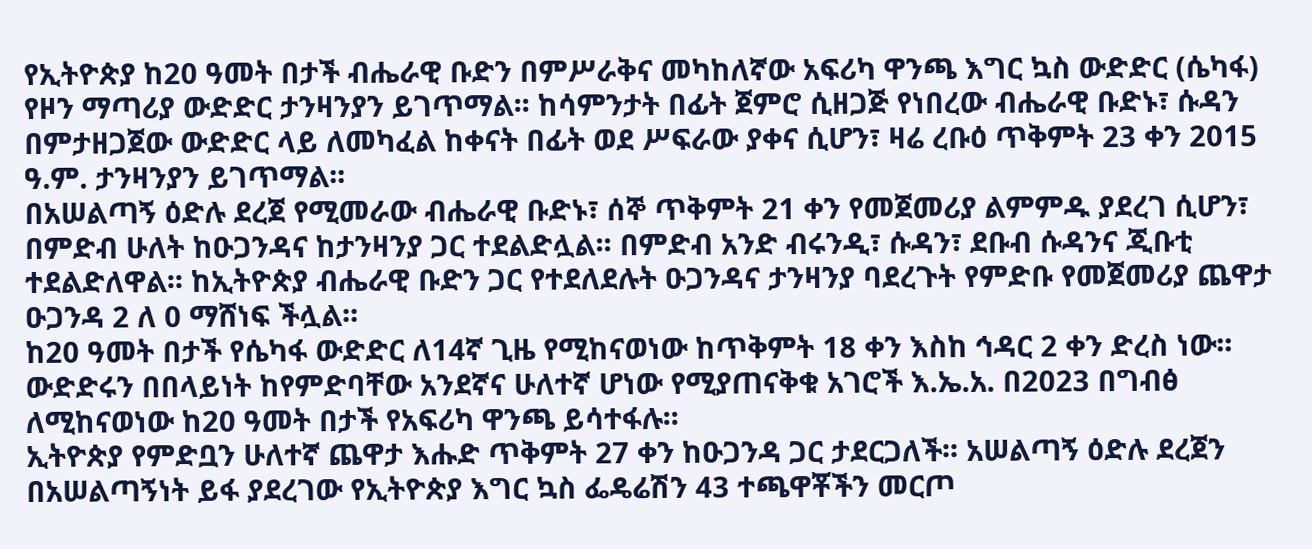የኢትዮጵያ ከ20 ዓመት በታች ብሔራዊ ቡድን በምሥራቅና መካከለኛው አፍሪካ ዋንጫ እግር ኳስ ውድድር (ሴካፋ) የዞን ማጣሪያ ውድድር ታንዛንያን ይገጥማል፡፡ ከሳምንታት በፊት ጀምሮ ሲዘጋጅ የነበረው ብሔራዊ ቡድኑ፣ ሱዳን በምታዘጋጀው ውድድር ላይ ለመካፈል ከቀናት በፊት ወደ ሥፍራው ያቀና ሲሆን፣ ዛሬ ረቡዕ ጥቅምት 23 ቀን 2015 ዓ.ም. ታንዛንያን ይገጥማል፡፡
በአሠልጣኝ ዕድሉ ደረጀ የሚመራው ብሔራዊ ቡድኑ፣ ሰኞ ጥቅምት 21 ቀን የመጀመሪያ ልምምዱ ያደረገ ሲሆን፣ በምድብ ሁለት ከዑጋንዳና ከታንዛንያ ጋር ተደልድሏል፡፡ በምድብ አንድ ብሩንዲ፣ ሱዳን፣ ደቡብ ሱዳንና ጂቡቲ ተደልድለዋል፡፡ ከኢትዮጵያ ብሔራዊ ቡድን ጋር የተደለደሉት ዑጋንዳና ታንዛንያ ባደረጉት የምድቡ የመጀመሪያ ጨዋታ ዑጋንዳ 2 ለ 0 ማሸነፍ ችሏል፡፡
ከ20 ዓመት በታች የሴካፋ ውድድር ለ14ኛ ጊዜ የሚከናወነው ከጥቅምት 18 ቀን እስከ ኅዳር 2 ቀን ድረስ ነው፡፡ ውድድሩን በበላይነት ከየምድባቸው አንደኛና ሁለተኛ ሆነው የሚያጠናቅቁ አገሮች እ.ኤ.አ. በ2023 በግብፅ ለሚከናወነው ከ20 ዓመት በታች የአፍሪካ ዋንጫ ይሳተፋሉ፡፡
ኢትዮጵያ የምድቧን ሁለተኛ ጨዋታ እሑድ ጥቅምት 27 ቀን ከዑጋንዳ ጋር ታደርጋለች፡፡ አሠልጣኝ ዕድሉ ደረጀን በአሠልጣኝነት ይፋ ያደረገው የኢትዮጵያ እግር ኳስ ፌዴሬሽን 43 ተጫዋቾችን መርጦ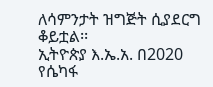ለሳምንታት ዝግጅት ሲያደርግ ቆይቷል፡፡
ኢትዮጵያ እ.ኤ.አ. በ2020 የሴካፋ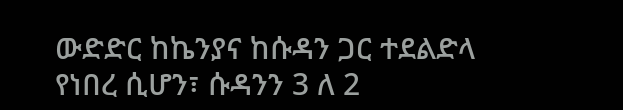ውድድር ከኬንያና ከሱዳን ጋር ተደልድላ የነበረ ሲሆን፣ ሱዳንን 3 ለ 2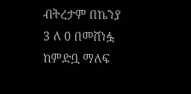ብትረታም በኬንያ 3 ለ 0 በመሸነፏ ከምድቧ ማለፍ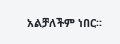አልቻለችም ነበር፡፡